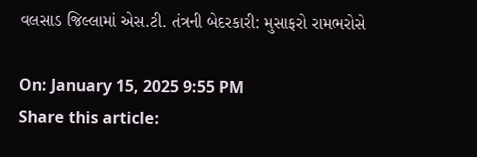વલસાડ જિલ્લામાં એસ.ટી. તંત્રની બેદરકારી: મુસાફરો રામભરોસે

On: January 15, 2025 9:55 PM
Share this article: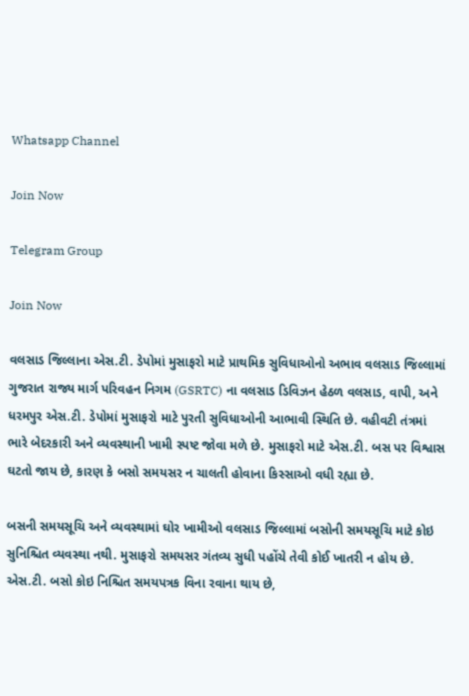Whatsapp Channel

Join Now

Telegram Group

Join Now

વલસાડ જિલ્લાના એસ.ટી. ડેપોમાં મુસાફરો માટે પ્રાથમિક સુવિધાઓનો અભાવ વલસાડ જિલ્લામાં ગુજરાત રાજ્ય માર્ગ પરિવહન નિગમ (GSRTC) ના વલસાડ ડિવિઝન હેઠળ વલસાડ, વાપી, અને ધરમપુર એસ.ટી. ડેપોમાં મુસાફરો માટે પુરતી સુવિધાઓની આભાવી સ્થિતિ છે. વહીવટી તંત્રમાં ભારે બેદરકારી અને વ્યવસ્થાની ખામી સ્પષ્ટ જોવા મળે છે. મુસાફરો માટે એસ.ટી. બસ પર વિશ્વાસ ઘટતો જાય છે, કારણ કે બસો સમયસર ન ચાલતી હોવાના કિસ્સાઓ વધી રહ્યા છે.

બસની સમયસૂચિ અને વ્યવસ્થામાં ઘોર ખામીઓ વલસાડ જિલ્લામાં બસોની સમયસૂચિ માટે કોઇ સુનિશ્ચિત વ્યવસ્થા નથી. મુસાફરો સમયસર ગંતવ્ય સુધી પહોંચે તેવી કોઈ ખાતરી ન હોય છે. એસ.ટી. બસો કોઇ નિશ્ચિત સમયપત્રક વિના રવાના થાય છે,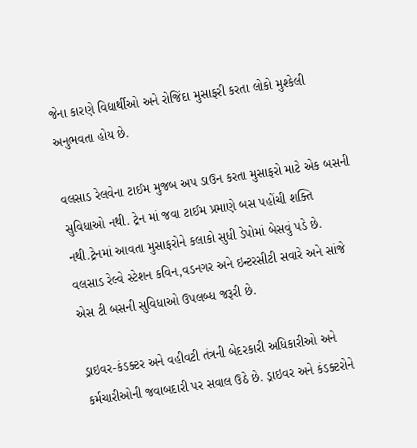જેના કારણે વિદ્યાર્થીઓ અને રોજિંદા મુસાફરી કરતા લોકો મુશ્કેલી અનુભવતા હોય છે.

વલસાડ રેલવેના ટાઈમ મુજબ અપ ડાઉન કરતા મુસાફરો માટે એક બસની સુવિધાઓ નથી. ટ્રેન માં જવા ટાઈમ પ્રમાણે બસ પહોંચી શક્તિ નથી.ટ્રેનમાં આવતા મુસાફરોને કલાકો સુધી ડેપોમાં બેસવું પડે છે.
વલસાડ રેલ્વે સ્ટેશન કવિન,વડનગર અને ઇન્ટરસીટી સવારે અને સાંજે એસ ટી બસની સુવિધાઓ ઉપલબ્ધ જરૂરી છે.

ડ્રાઇવર-કંડક્ટર અને વહીવટી તંત્રની બેદરકારી અધિકારીઓ અને કર્મચારીઓની જવાબદારી પર સવાલ ઉઠે છે. ડ્રાઇવર અને કંડક્ટરોને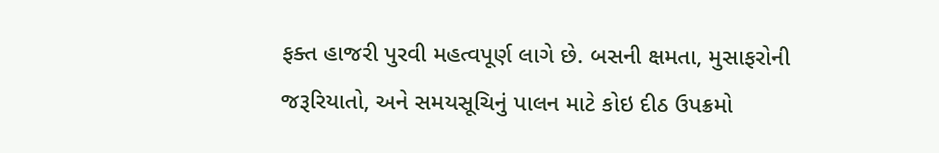ફક્ત હાજરી પુરવી મહત્વપૂર્ણ લાગે છે. બસની ક્ષમતા, મુસાફરોની જરૂરિયાતો, અને સમયસૂચિનું પાલન માટે કોઇ દીઠ ઉપક્રમો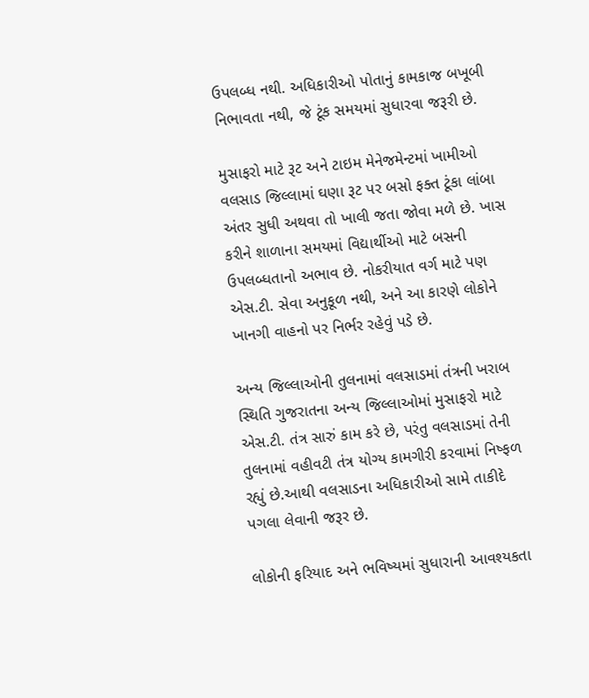ઉપલબ્ધ નથી. અધિકારીઓ પોતાનું કામકાજ બખૂબી નિભાવતા નથી, જે ટૂંક સમયમાં સુધારવા જરૂરી છે.

મુસાફરો માટે રૂટ અને ટાઇમ મેનેજમેન્ટમાં ખામીઓ વલસાડ જિલ્લામાં ઘણા રૂટ પર બસો ફક્ત ટૂંકા લાંબા અંતર સુધી અથવા તો ખાલી જતા જોવા મળે છે. ખાસ કરીને શાળાના સમયમાં વિદ્યાર્થીઓ માટે બસની ઉપલબ્ધતાનો અભાવ છે. નોકરીયાત વર્ગ માટે પણ એસ.ટી. સેવા અનુકૂળ નથી, અને આ કારણે લોકોને ખાનગી વાહનો પર નિર્ભર રહેવું પડે છે.

અન્ય જિલ્લાઓની તુલનામાં વલસાડમાં તંત્રની ખરાબ સ્થિતિ ગુજરાતના અન્ય જિલ્લાઓમાં મુસાફરો માટે એસ.ટી. તંત્ર સારું કામ કરે છે, પરંતુ વલસાડમાં તેની તુલનામાં વહીવટી તંત્ર યોગ્ય કામગીરી કરવામાં નિષ્ફળ રહ્યું છે.આથી વલસાડના અધિકારીઓ સામે તાકીદે પગલા લેવાની જરૂર છે.

લોકોની ફરિયાદ અને ભવિષ્યમાં સુધારાની આવશ્યકતા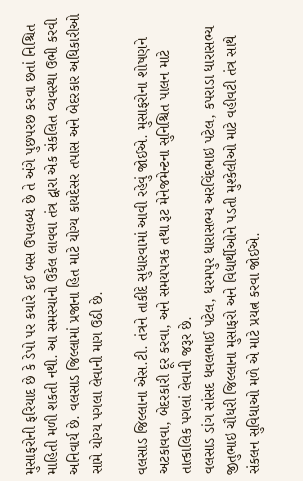મુસાફરોની ફરિયાદ છે કે ડેપો પર કયારે કઈ બસ ઉપલબ્ધ છે તે અંગે પુછપરછ કરવા છતાં નિશ્ચિત માહિતી મળી શકતી નથી. આ સમસ્યાનો ઉકેલ લાવવા તંત્ર દ્વારા એક સંકલિત વ્યવસ્થા ઉભી કરવી અનિવાર્ય છે. વલસાડ જિલ્લામાં પ્રજાના હિત માટે યોગ્ય કાયદેસર તપાસ અને બેદરકાર અધિકારીઓ સામે યોગ્ય પગલા લેવાની માગ ઉઠી છે.

વલસાડ જિલ્લાના એસ.ટી. તંત્રને તાકીદે સુધારવામાં આવી રહેવું જોઈએ. મુસાફરોના શોષણને અટકાવવા, બેદરકારી દૂર કરવા, અને સમયપત્રક તથા રૂટ મેનેજમેન્ટના સુનિશ્ચિત પાલન માટે તાત્કાલિક પગલાં લેવાની જરૂર છે.
વલસાડ ડાંગ સાંસદ ધવલભાઈ પટેલ, ધરમપુર ધારાસભ્ય અરવિંદભાઇ પટેલ, કપરાડા ધારાસભ્ય જીતુભાઇ ચૌધરી જિલ્લાના મુસાફરો અને વિદ્યાર્થીઓને પડતી મુશ્કેલીઓ માટે વહીવટી તંત્ર સાથે સંકલન સુવિધાઓ મળે એ માટે પ્રયત્ન કરવા જોઈએ.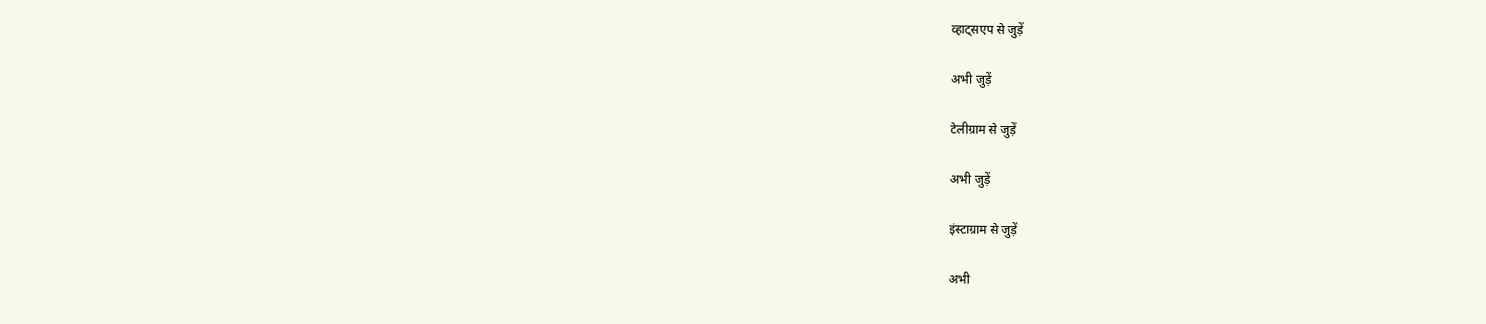व्हाट्सएप से जुड़ें

अभी जुड़ें

टेलीग्राम से जुड़ें

अभी जुड़ें

इंस्टाग्राम से जुड़ें

अभी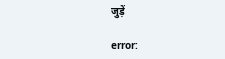जुड़ें

error: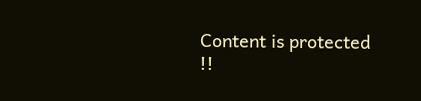Content is protected !!